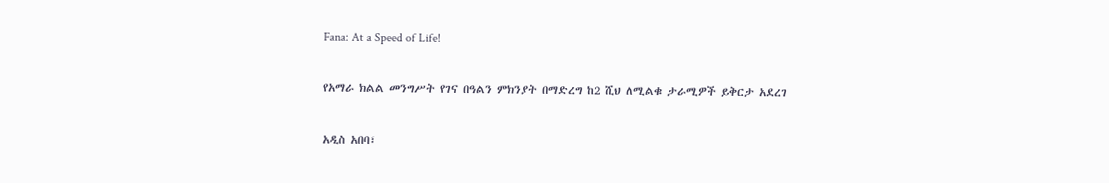Fana: At a Speed of Life!

የአማራ ክልል መንግሥት የገና በዓልን ምክንያት በማድረግ ከ2 ሺህ ለሚልቁ ታራሚዎች ይቅርታ አደረገ

አዲስ አበባ፣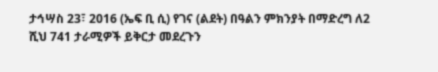ታኅሣስ 23፣ 2016 (ኤፍ ቢ ሲ) የገና (ልደት) በዓልን ምክንያት በማድረግ ለ2 ሺህ 741 ታራሚዎች ይቅርታ መደረጉን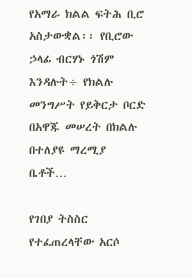የአማራ ክልል ፍትሕ ቢሮ አስታውቋል፡፡ የቢሮው ኃላፊ ብርሃኑ ጎሽም እንዳሉት÷ የክልሉ መንግሥት የይቅርታ ቦርድ በአዋጁ መሠረት በክልሉ በተለያዩ ማረሚያ ቤቶች…

የገበያ ትስስር የተፈጠረላቸው አርሶ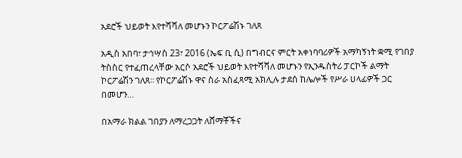አደሮች ህይወት እየተሻሻለ መሆኑን ኮርፖሬሽኑ ገለጸ

አዲስ አበባ፣ ታኅሣስ 23፣ 2016 (ኤፍ ቢ ሲ) በግብርና ምርት አቀነባባሪዎች አማካኝነት ቋሚ የገበያ ትስስር የተፈጠረላቸው አርሶ አደሮች ህይወት እየተሻሻለ መሆኑን የኢንዱስትሪ ፓርኮች ልማት ኮርፖሬሽን ገለጸ፡፡ የኮርፖሬሽኑ ዋና ስራ አስፈጻሚ አክሊሉ ታደሰ ከሌሎች የሥራ ሀላፊዎች ጋር በመሆን…

በአማራ ክልል ገበያን ለማረጋጋት ለሸማቾችና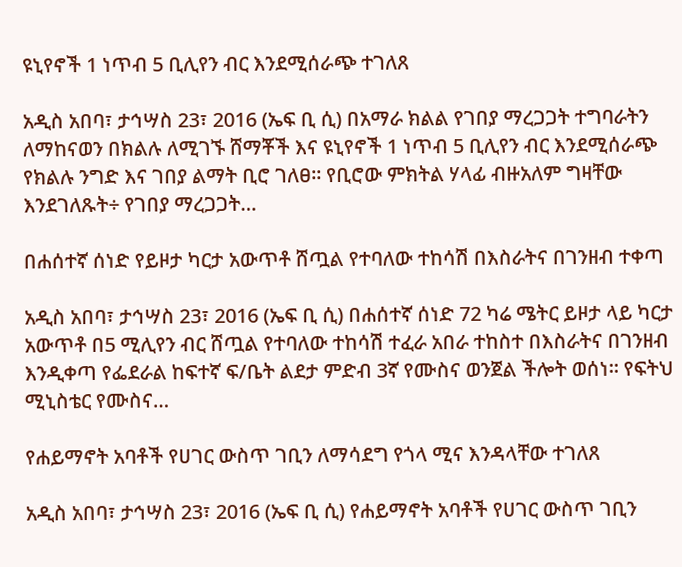ዩኒየኖች 1 ነጥብ 5 ቢሊየን ብር እንደሚሰራጭ ተገለጸ

አዲስ አበባ፣ ታኅሣስ 23፣ 2016 (ኤፍ ቢ ሲ) በአማራ ክልል የገበያ ማረጋጋት ተግባራትን ለማከናወን በክልሉ ለሚገኙ ሸማቾች እና ዩኒየኖች 1 ነጥብ 5 ቢሊየን ብር እንደሚሰራጭ የክልሉ ንግድ እና ገበያ ልማት ቢሮ ገለፀ። የቢሮው ምክትል ሃላፊ ብዙአለም ግዛቸው እንደገለጹት÷ የገበያ ማረጋጋት…

በሐሰተኛ ሰነድ የይዞታ ካርታ አውጥቶ ሸጧል የተባለው ተከሳሽ በእስራትና በገንዘብ ተቀጣ

አዲስ አበባ፣ ታኅሣስ 23፣ 2016 (ኤፍ ቢ ሲ) በሐሰተኛ ሰነድ 72 ካሬ ሜትር ይዞታ ላይ ካርታ አውጥቶ በ5 ሚሊየን ብር ሸጧል የተባለው ተከሳሽ ተፈራ አበራ ተከስተ በእስራትና በገንዘብ እንዲቀጣ የፌደራል ከፍተኛ ፍ/ቤት ልደታ ምድብ 3ኛ የሙስና ወንጀል ችሎት ወሰነ። የፍትህ ሚኒስቴር የሙስና…

የሐይማኖት አባቶች የሀገር ውስጥ ገቢን ለማሳደግ የጎላ ሚና እንዳላቸው ተገለጸ

አዲስ አበባ፣ ታኅሣስ 23፣ 2016 (ኤፍ ቢ ሲ) የሐይማኖት አባቶች የሀገር ውስጥ ገቢን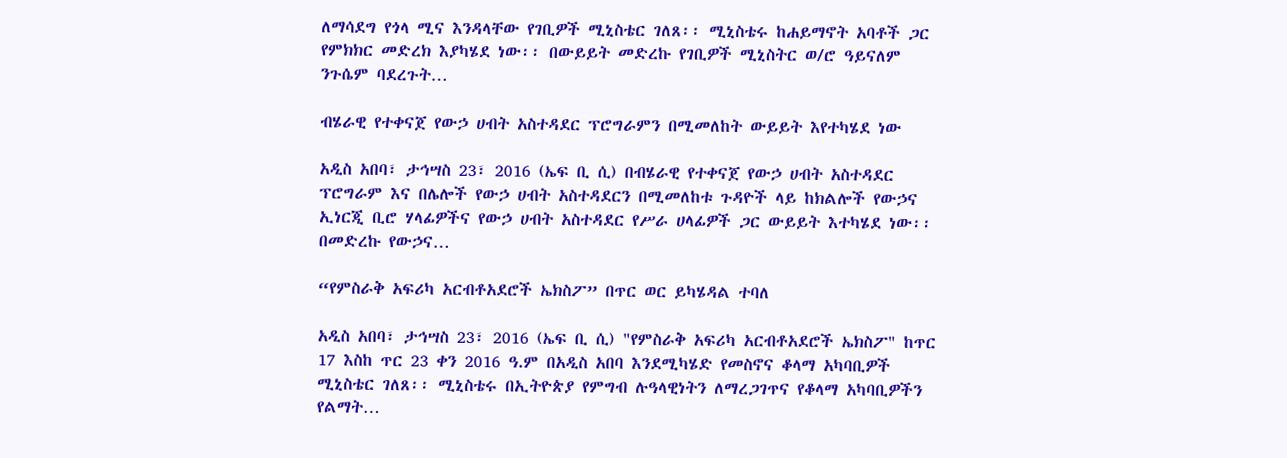ለማሳደግ የጎላ ሚና እንዳላቸው የገቢዎች ሚኒስቴር ገለጸ፡፡ ሚኒስቴሩ ከሐይማኖት አባቶች ጋር የምክክር መድረክ እያካሄደ ነው፡፡ በውይይት መድረኩ የገቢዎች ሚኒስትር ወ/ሮ ዓይናለም ንጉሴም ባደረጉት…

ብሄራዊ የተቀናጀ የውኃ ሀብት አስተዳደር ፕሮግራምን በሚመለከት ውይይት እየተካሄደ ነው

አዲስ አበባ፣ ታኅሣስ 23፣ 2016 (ኤፍ ቢ ሲ) በብሄራዊ የተቀናጀ የውኃ ሀብት አስተዳደር ፕሮግራም እና በሌሎች የውኃ ሀብት አስተዳደርን በሚመለከቱ ጉዳዮች ላይ ከክልሎች የውኃና ኢነርጂ ቢሮ ሃላፊዎችና የውኃ ሀብት አስተዳደር የሥራ ሀላፊዎች ጋር ውይይት እተካሄደ ነው፡፡ በመድረኩ የውኃና…

“የምስራቅ አፍሪካ አርብቶአደሮች ኤክስፖ” በጥር ወር ይካሄዳል ተባለ

አዲስ አበባ፣ ታኅሣስ 23፣ 2016 (ኤፍ ቢ ሲ) "የምስራቅ አፍሪካ አርብቶአደሮች ኤክስፖ" ከጥር 17 እስከ ጥር 23 ቀን 2016 ዓ.ም በአዲስ አበባ እንደሚካሄድ የመስኖና ቆላማ አካባቢዎች ሚኒስቴር ገለጸ፡፡ ሚኒስቴሩ በኢትዮጵያ የምግብ ሉዓላዊነትን ለማረጋገጥና የቆላማ አካባቢዎችን የልማት…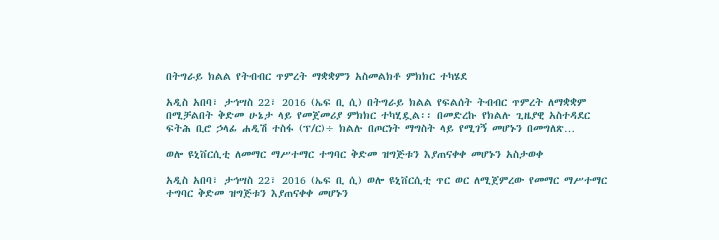በትግራይ ክልል የትብብር ጥምረት ማቋቋምን አስመልክቶ ምክክር ተካሄደ

አዲስ አበባ፣ ታኅሣስ 22፣ 2016 (ኤፍ ቢ ሲ) በትግራይ ክልል የፍልሰት ትብብር ጥምረት ለማቋቋም በሚቻልበት ቅድመ ሁኔታ ላይ የመጀመሪያ ምክክር ተካሂዷል፡፡ በመድረኩ የክልሉ ጊዜያዊ አስተዳደር ፍትሕ ቢሮ ኃላፊ ሐዲሽ ተስፋ (ፕ/ር)÷ ክልሉ በጦርነት ማግስት ላይ የሚገኝ መሆኑን በመግለጽ…

ወሎ ዩኒቨርሲቲ ለመማር ማሥተማር ተግባር ቅድመ ዝግጅቱን እያጠናቀቀ መሆኑን አስታወቀ

አዲስ አበባ፣ ታኅሣስ 22፣ 2016 (ኤፍ ቢ ሲ) ወሎ ዩኒቨርሲቲ ጥር ወር ለሚጀምረው የመማር ማሥተማር ተግባር ቅድመ ዝግጅቱን እያጠናቀቀ መሆኑን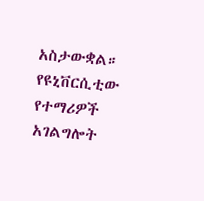አስታውቋል። የዩኒቨርሲቲው የተማሪዎች አገልግሎት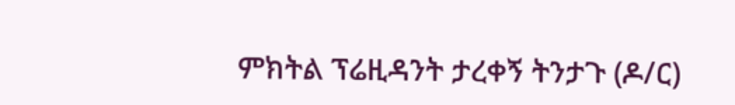ምክትል ፕሬዚዳንት ታረቀኝ ትንታጉ (ዶ/ር)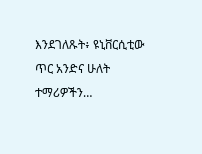እንደገለጹት፥ ዩኒቨርሲቲው ጥር አንድና ሁለት ተማሪዎችን…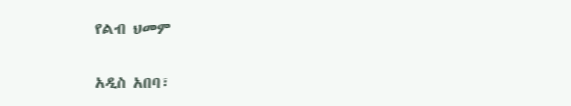የልብ ህመም

አዲስ አበባ፣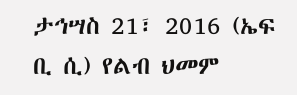ታኅሣስ 21፣ 2016 (ኤፍ ቢ ሲ) የልብ ህመም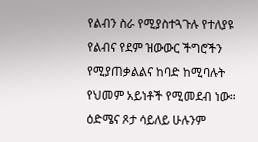የልብን ስራ የሚያስተጓጉሉ የተለያዩ የልብና የደም ዝውውር ችግሮችን የሚያጠቃልልና ከባድ ከሚባሉት የህመም አይነቶች የሚመደብ ነው። ዕድሜና ጾታ ሳይለይ ሁሉንም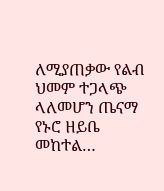ለሚያጠቃው የልብ ህመም ተጋላጭ ላለመሆን ጤናማ የኑሮ ዘይቤ መከተል…